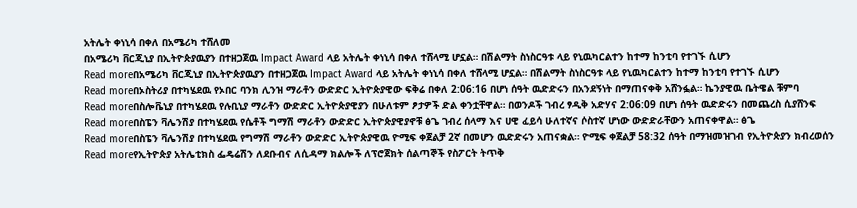አትሌት ቀነኒሳ በቀለ በአሜሪካ ተሸለመ
በአሜሪካ ቨርጂኒያ በኢትዮጵያዉያን በተዘጋጀዉ Impact Award ላይ አትሌት ቀነኒሳ በቀለ ተሸላሚ ሆኗል። በሽልማት ስነስርዓቱ ላይ የኒዉካርልተን ከተማ ከንቲባ የተገኙ ሲሆን
Read moreበአሜሪካ ቨርጂኒያ በኢትዮጵያዉያን በተዘጋጀዉ Impact Award ላይ አትሌት ቀነኒሳ በቀለ ተሸላሚ ሆኗል። በሽልማት ስነስርዓቱ ላይ የኒዉካርልተን ከተማ ከንቲባ የተገኙ ሲሆን
Read moreበኦስትሪያ በተካሄደዉ የኦበር ባንክ ሊንዝ ማራቶን ውድድር ኢትዮጵያዊው ፍቅሬ በቀለ 2:06:16 በሆነ ሰዓት ዉድድሩን በአንደኝነት በማጠናቀቅ አሸንፏል። ኬንያዊዉ ቤትዌል ቹምባ
Read moreበስሎቬኒያ በተካሄደዉ የሉቢኒያ ማራቶን ውድድር ኢትዮጵያዊያን በሁለቱም ፆታዎች ድል ቀንቷቸዋል። በወንዶች ገብረ ፃዲቅ አድሃና 2:06:09 በሆነ ሰዓት ዉድድሩን በመጨረስ ሲያሸንፍ
Read moreበስፔን ቫሌንሽያ በተካሄደዉ የሴቶች ግማሽ ማራቶን ውድድር ኢትዮጵያዊያኖቹ ፅጌ ገብረ ሰላማ እና ሀዊ ፈይሳ ሁለተኛና ሶስተኛ ሆነው ውድድራቸውን አጠናቀዋል። ፅጌ
Read moreበስፔን ቫሌንሽያ በተካሄደዉ የግማሽ ማራቶን ውድድር ኢትዮጵያዊዉ ዮሚፍ ቀጀልቻ 2ኛ በመሆን ዉድድሩን አጠናቋል። ዮሚፍ ቀጀልቻ 58:32 ሰዓት በማዝመዝገብ የኢትዮጵያን ክብረወሰን
Read moreየኢትዮጵያ አትሌቲክስ ፌዴሬሽን ለደቡብና ለሲዳማ ክልሎች ለፕሮጀክት ሰልጣኞች የስፖርት ትጥቅ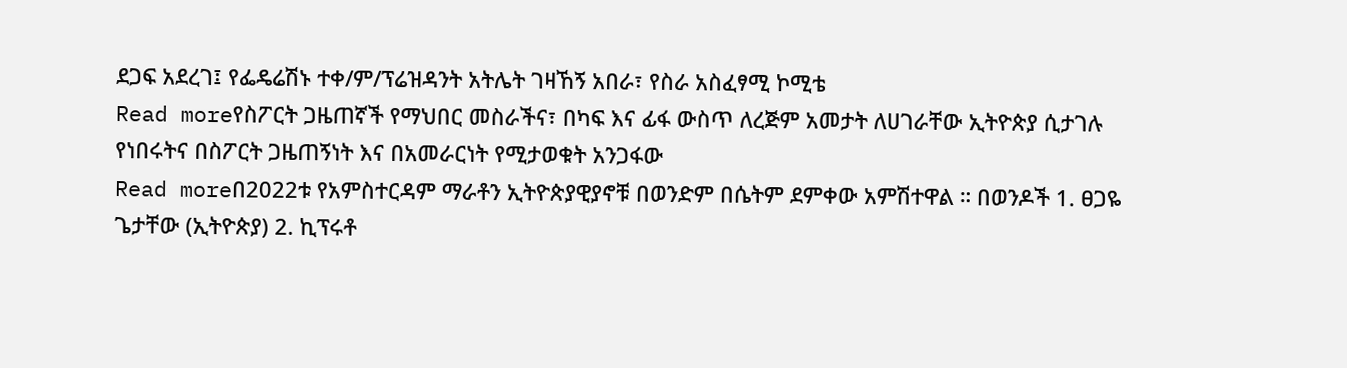ደጋፍ አደረገ፤ የፌዴሬሽኑ ተቀ/ም/ፕሬዝዳንት አትሌት ገዛኸኝ አበራ፣ የስራ አስፈፃሚ ኮሚቴ
Read moreየስፖርት ጋዜጠኛች የማህበር መስራችና፣ በካፍ እና ፊፋ ውስጥ ለረጅም አመታት ለሀገራቸው ኢትዮጵያ ሲታገሉ የነበሩትና በስፖርት ጋዜጠኝነት እና በአመራርነት የሚታወቁት አንጋፋው
Read moreበ2022ቱ የአምስተርዳም ማራቶን ኢትዮጵያዊያኖቹ በወንድም በሴትም ደምቀው አምሽተዋል ። በወንዶች 1. ፀጋዬ ጌታቸው (ኢትዮጵያ) 2. ኪፕሩቶ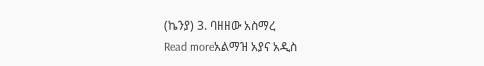(ኬንያ) 3. ባዘዘው አስማረ
Read moreአልማዝ አያና አዲስ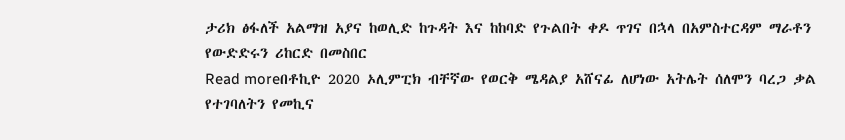ታሪክ ፅፋለች አልማዝ አያና ከወሊድ ከጉዳት እና ከከባድ የጉልበት ቀዶ ጥገና በኋላ በአምስተርዳም ማራቶን የውድድሩን ሪከርድ በመስበር
Read moreበቶኪዮ 2020 ኦሊምፒክ ብቸኛው የወርቅ ሜዳልያ አሸናፊ ለሆነው አትሌት ሰለሞን ባረጋ ቃል የተገባለትን የመኪና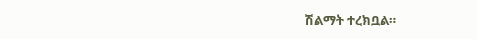ሽልማት ተረክቧል።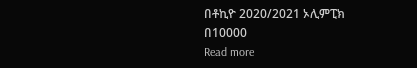በቶኪዮ 2020/2021 ኦሊምፒክ በ10000
Read more